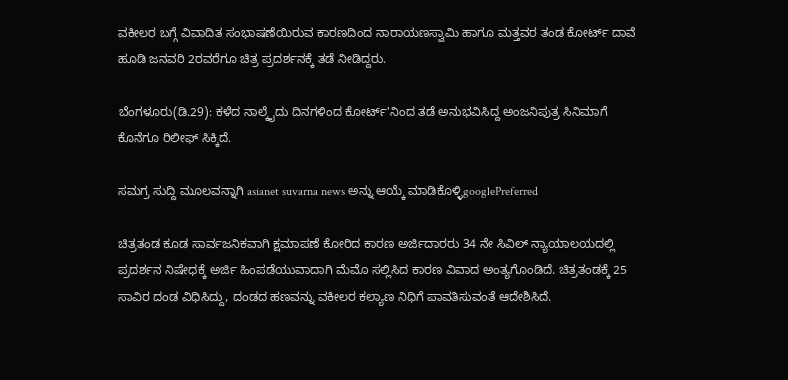ವಕೀಲರ ಬಗ್ಗೆ ವಿವಾದಿತ ಸಂಭಾಷಣೆಯಿರುವ ಕಾರಣದಿಂದ ನಾರಾಯಣಸ್ವಾಮಿ ಹಾಗೂ ಮತ್ತವರ ತಂಡ ಕೋರ್ಟ್ ದಾವೆ ಹೂಡಿ ಜನವರಿ 2ರವರೆಗೂ ಚಿತ್ರ ಪ್ರದರ್ಶನಕ್ಕೆ ತಡೆ ನೀಡಿದ್ದರು.

ಬೆಂಗಳೂರು(ಡಿ.29): ಕಳೆದ ನಾಲ್ಕೈದು ದಿನಗಳಿಂದ ಕೋರ್ಟ್'ನಿಂದ ತಡೆ ಅನುಭವಿಸಿದ್ದ ಅಂಜನಿಪುತ್ರ ಸಿನಿಮಾಗೆ ಕೊನೆಗೂ ರಿಲೀಫ್ ಸಿಕ್ಕಿದೆ.

ಸಮಗ್ರ ಸುದ್ದಿ ಮೂಲವನ್ನಾಗಿ asianet suvarna news ಅನ್ನು ಆಯ್ಕೆ ಮಾಡಿಕೊಳ್ಳಿgooglePreferred

ಚಿತ್ರತಂಡ ಕೂಡ ಸಾರ್ವಜನಿಕವಾಗಿ ಕ್ಷಮಾಪಣೆ ಕೋರಿದ ಕಾರಣ ಅರ್ಜಿದಾರರು 34 ನೇ ಸಿವಿಲ್ ನ್ಯಾಯಾಲಯದಲ್ಲಿ ಪ್ರದರ್ಶನ ನಿಷೇಧಕ್ಕೆ ಅರ್ಜಿ ಹಿಂಪಡೆಯುವಾದಾಗಿ ಮೆಮೊ ಸಲ್ಲಿಸಿದ ಕಾರಣ ವಿವಾದ ಅಂತ್ಯಗೊಂಡಿದೆ. ಚಿತ್ರತಂಡಕ್ಕೆ 25 ಸಾವಿರ ದಂಡ ವಿಧಿಸಿದ್ದು, ದಂಡದ ಹಣವನ್ನು ವಕೀಲರ ಕಲ್ಯಾಣ ನಿಧಿಗೆ ಪಾವತಿಸುವಂತೆ ಆದೇಶಿಸಿದೆ.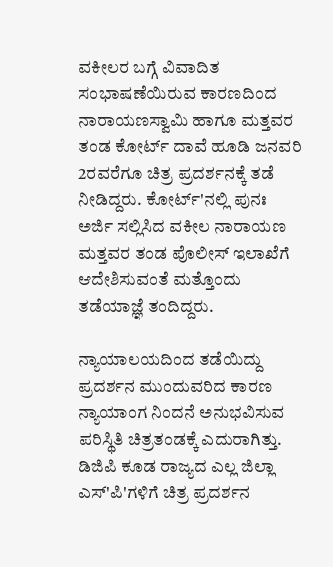ವಕೀಲರ ಬಗ್ಗೆ ವಿವಾದಿತ ಸಂಭಾಷಣೆಯಿರುವ ಕಾರಣದಿಂದ ನಾರಾಯಣಸ್ವಾಮಿ ಹಾಗೂ ಮತ್ತವರ ತಂಡ ಕೋರ್ಟ್ ದಾವೆ ಹೂಡಿ ಜನವರಿ 2ರವರೆಗೂ ಚಿತ್ರ ಪ್ರದರ್ಶನಕ್ಕೆ ತಡೆ ನೀಡಿದ್ದರು. ಕೋರ್ಟ್'ನಲ್ಲಿ ಪುನಃ ಅರ್ಜಿ ಸಲ್ಲಿಸಿದ ವಕೀಲ ನಾರಾಯಣ ಮತ್ತವರ ತಂಡ ಪೊಲೀಸ್ ಇಲಾಖೆಗೆ ಆದೇಶಿಸುವಂತೆ ಮತ್ತೊಂದು ತಡೆಯಾಜ್ಞೆ ತಂದಿದ್ದರು.

ನ್ಯಾಯಾಲಯದಿಂದ ತಡೆಯಿದ್ದು ಪ್ರದರ್ಶನ ಮುಂದುವರಿದ ಕಾರಣ ನ್ಯಾಯಾಂಗ ನಿಂದನೆ ಅನುಭವಿಸುವ ಪರಿಸ್ಥಿತಿ ಚಿತ್ರತಂಡಕ್ಕೆ ಎದುರಾಗಿತ್ತು. ಡಿಜಿಪಿ ಕೂಡ ರಾಜ್ಯದ ಎಲ್ಲ ಜಿಲ್ಲಾ ಎಸ್'ಪಿ'ಗಳಿಗೆ ಚಿತ್ರ ಪ್ರದರ್ಶನ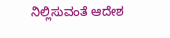ನಿಲ್ಲಿಸುವಂತೆ ಆದೇಶ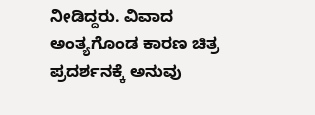ನೀಡಿದ್ದರು. ವಿವಾದ ಅಂತ್ಯಗೊಂಡ ಕಾರಣ ಚಿತ್ರ ಪ್ರದರ್ಶನಕ್ಕೆ ಅನುವು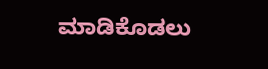ಮಾಡಿಕೊಡಲು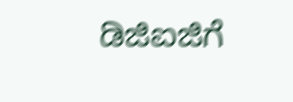ಡಿಜಿಐಜಿಗೆ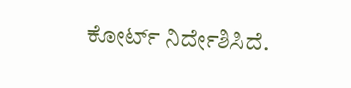ಕೋರ್ಟ್ ನಿರ್ದೇಶಿಸಿದೆ.